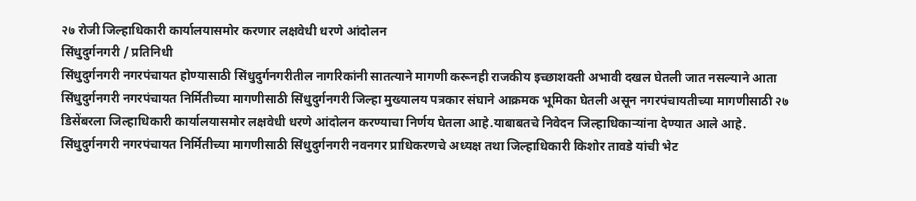२७ रोजी जिल्हाधिकारी कार्यालयासमोर करणार लक्षवेधी धरणे आंदोलन
सिंधुदुर्गनगरी / प्रतिनिधी
सिंधुदुर्गनगरी नगरपंचायत होण्यासाठी सिंधुदुर्गनगरीतील नागरिकांनी सातत्याने मागणी करूनही राजकीय इच्छाशक्ती अभावी दखल घेतली जात नसल्याने आता सिंधुदुर्गनगरी नगरपंचायत निर्मितीच्या मागणीसाठी सिंधुदुर्गनगरी जिल्हा मुख्यालय पत्रकार संघाने आक्रमक भूमिका घेतली असून नगरपंचायतीच्या मागणीसाठी २७ डिसेंबरला जिल्हाधिकारी कार्यालयासमोर लक्षवेधी धरणे आंदोलन करण्याचा निर्णय घेतला आहे.याबाबतचे निवेदन जिल्हाधिकाऱ्यांना देण्यात आले आहे.
सिंधुदुर्गनगरी नगरपंचायत निर्मितीच्या मागणीसाठी सिंधुदुर्गनगरी नवनगर प्राधिकरणचे अध्यक्ष तथा जिल्हाधिकारी किशोर तावडे यांची भेट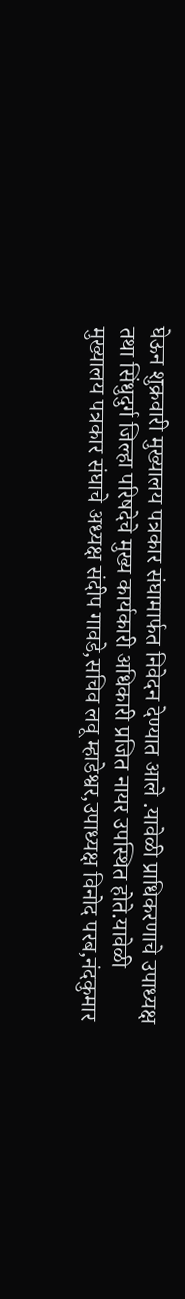घेऊन शुक्रवारी मुख्यालय पत्रकार संघामार्फत निवेदन देण्यात आले .यावेळी प्राधिकरणाचे उपाध्यक्ष तथा सिंधुदुर्ग जिल्हा परिषदेचे मुख्य कार्यकारी अधिकारी प्रजित नायर उपस्थित होते.यावेळी मुख्यालय पत्रकार संघाचे अध्यक्ष संदीप गावडे,सचिव लवू म्हाडेश्वर,उपाध्यक्ष विनोद परब,नंदकुमार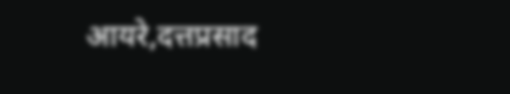आयरे,दत्तप्रसाद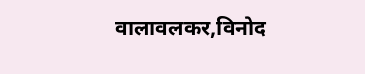वालावलकर,विनोद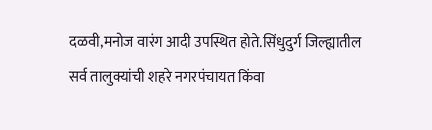दळवी,मनोज वारंग आदी उपस्थित होते.सिंधुदुर्ग जिल्ह्यातील सर्व तालुक्यांची शहरे नगरपंचायत किंवा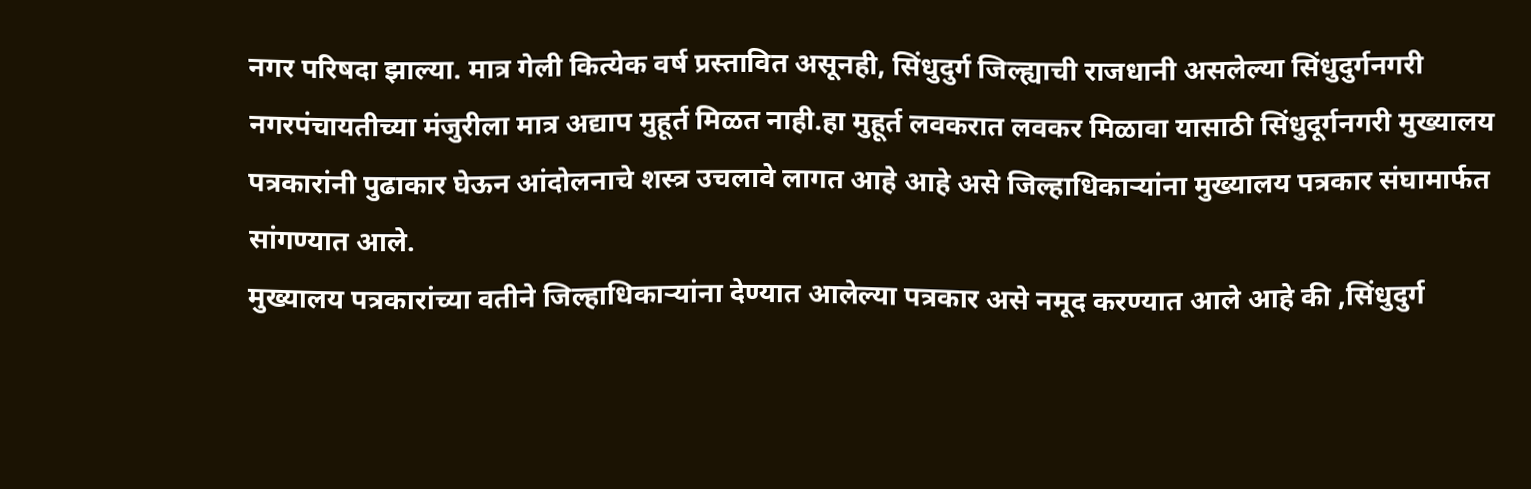नगर परिषदा झाल्या. मात्र गेली कित्येक वर्ष प्रस्तावित असूनही, सिंधुदुर्ग जिल्ह्याची राजधानी असलेल्या सिंधुदुर्गनगरी नगरपंचायतीच्या मंजुरीला मात्र अद्याप मुहूर्त मिळत नाही.हा मुहूर्त लवकरात लवकर मिळावा यासाठी सिंधुदूर्गनगरी मुख्यालय पत्रकारांनी पुढाकार घेऊन आंदोलनाचे शस्त्र उचलावे लागत आहे आहे असे जिल्हाधिकाऱ्यांना मुख्यालय पत्रकार संघामार्फत सांगण्यात आले.
मुख्यालय पत्रकारांच्या वतीने जिल्हाधिकाऱ्यांना देण्यात आलेल्या पत्रकार असे नमूद करण्यात आले आहे की ,सिंधुदुर्ग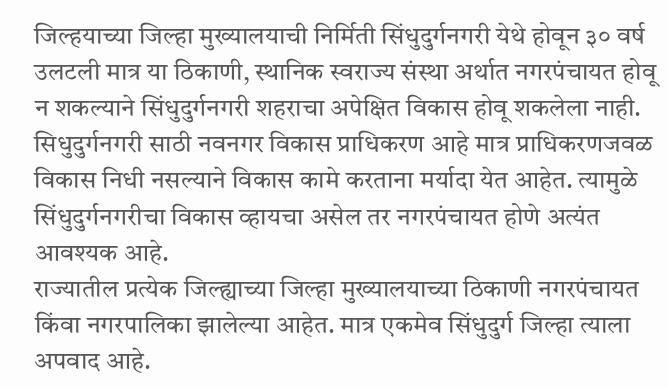जिल्हयाच्या जिल्हा मुख्यालयाची निर्मिती सिंधुदुर्गनगरी येथे होवून ३० वर्ष उलटली मात्र या ठिकाणी, स्थानिक स्वराज्य संस्था अर्थात नगरपंचायत होवू न शकल्याने सिंधुदुर्गनगरी शहराचा अपेक्षित विकास होवू शकलेला नाही. सिधुदुर्गनगरी साठी नवनगर विकास प्राधिकरण आहे मात्र प्राधिकरणजवळ विकास निधी नसल्याने विकास कामे करताना मर्यादा येत आहेत. त्यामुळे सिंधुदुर्गनगरीचा विकास व्हायचा असेल तर नगरपंचायत होणे अत्यंत आवश्यक आहे.
राज्यातील प्रत्येक जिल्ह्याच्या जिल्हा मुख्यालयाच्या ठिकाणी नगरपंचायत किंवा नगरपालिका झालेल्या आहेत. मात्र एकमेव सिंधुदुर्ग जिल्हा त्याला अपवाद आहे.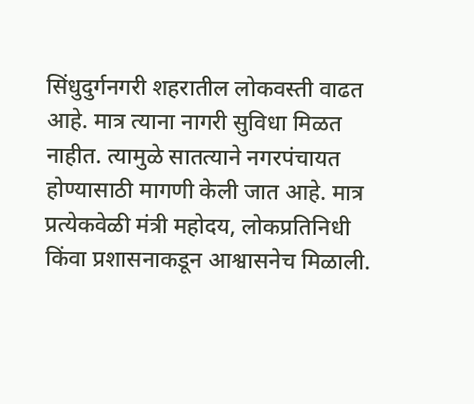सिंधुदुर्गनगरी शहरातील लोकवस्ती वाढत आहे. मात्र त्याना नागरी सुविधा मिळत नाहीत. त्यामुळे सातत्याने नगरपंचायत होण्यासाठी मागणी केली जात आहे. मात्र प्रत्येकवेळी मंत्री महोदय, लोकप्रतिनिधी किंवा प्रशासनाकडून आश्वासनेच मिळाली.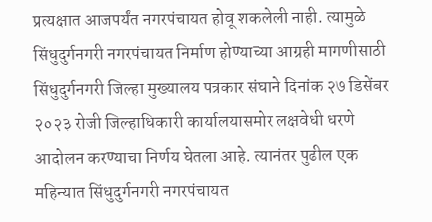प्रत्यक्षात आजपर्यंत नगरपंचायत होवू शकलेली नाही. त्यामुळे सिंधुदुर्गनगरी नगरपंचायत निर्माण होण्याच्या आग्रही मागणीसाठी सिंधुदुर्गनगरी जिल्हा मुख्यालय पत्रकार संघाने दिनांक २७ डिसेंबर २०२३ रोजी जिल्हाधिकारी कार्यालयासमोर लक्षवेधी धरणे आदोलन करण्याचा निर्णय घेतला आहे. त्यानंतर पुढील एक महिन्यात सिंधुदुर्गनगरी नगरपंचायत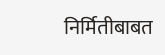निर्मितीबाबत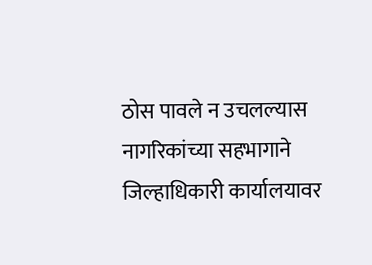ठोस पावले न उचलल्यास नागरिकांच्या सहभागाने जिल्हाधिकारी कार्यालयावर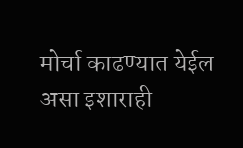मोर्चा काढण्यात येईल असा इशाराही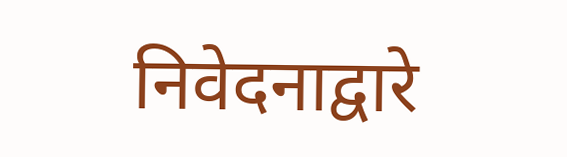निवेदनाद्वारे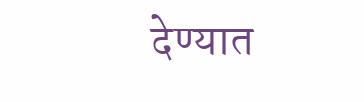देण्यात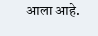आला आहे.